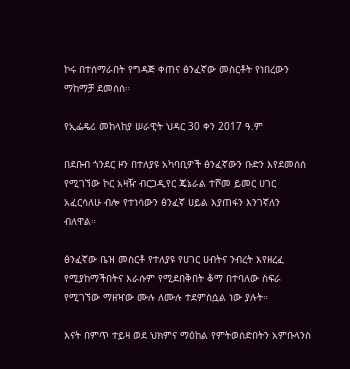ኮሩ በተሰማራበት የግዳጅ ቀጠና ፅንፈኛው መስርቶት የነበረውን ማከማቻ ደመሰሰ።

የኢፌዴሪ መከላከያ ሠራዊት ህዳር 30 ቀን 2017 ዓ.ም

በደቡብ ጎንደር ዞን በተለያዩ አካባቢዎች ፅንፈኛውን ቡድን እየደመሰሰ የሚገኘው ኮር አዛዥ ብርጋዲየር ጄኔራል ተሾመ ይመር ሀገር አፈርሳለሁ ብሎ የተነሳውን ፅንፈኛ ሀይል እያጠፋን እንገኛለን ብለዋል።

ፅንፈኛው ቤዝ መስርቶ የተለያዩ የሀገር ሀብትና ንብረት እየዘረፈ የሚያከማችበትና እራሱም የሚደበቅበት ቆማ በተባለው ስፍራ የሚገኘው ማዘዣው ሙሉ ለሙሉ ተደምስሷል ነው ያሉት።

እናት በምጥ ተይዛ ወደ ህክምና ማዕከል የምትወሰድበትን አምቡላንስ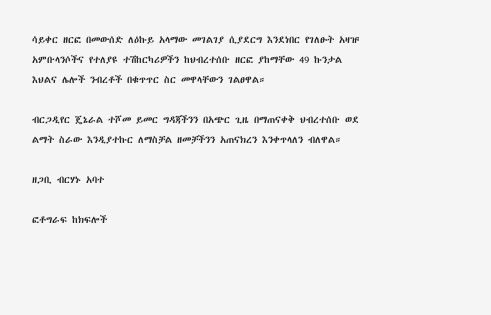ሳይቀር ዘርፎ በመውሰድ ለዕኩይ አላማው መገልገያ ሲያደርግ እንደነበር የገለፁት አዛዡ አምቡላንሶችና የተለያዩ ተሽከርካሪዎችን ከህብረተሰቡ ዘርፎ ያከማቸው 49 ኩንታል እህልና ሌሎች ንብረቶች በቁጥጥር ስር መዋላቸውን ገልፀዋል።

ብርጋዲየር ጄኔራል ተሾመ ይመር ግዳጃችንን በአጭር ጊዜ በማጠናቀቅ ህብረተሰቡ ወደ ልማት ስራው እንዲያተኩር ለማስቻል ዘመቻችንን አጠናክረን እንቀጥላለን ብለዋል።

ዘጋቢ ብርሃኑ አባተ

ፎቶግራፍ ከክፍሎች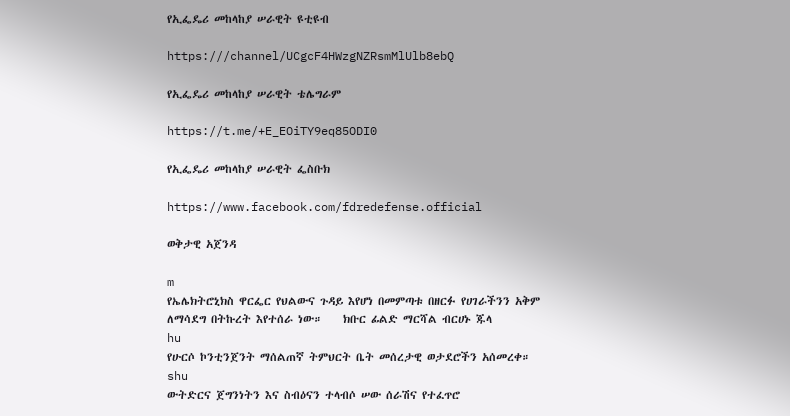የኢፌዴሪ መከላከያ ሠራዊት ዩቲዩብ

https:///channel/UCgcF4HWzgNZRsmMlUlb8ebQ

የኢፌዴሪ መከላከያ ሠራዊት ቴሌግራም

https://t.me/+E_EOiTY9eq85ODI0

የኢፌዴሪ መከላከያ ሠራዊት ፌስቡክ

https://www.facebook.com/fdredefense.official

ወቅታዊ አጀንዳ

m
የኤሌክትሮኒክስ ዋርፌር የህልውና ጉዳይ እየሆነ በመምጣቱ በዘርፉ የሀገራችንን አቅም ለማሳደግ በትኩረት እየተሰራ ነው።    ክቡር ፊልድ ማርሻል ብርሀኑ ጁላ
hu
የሁርሶ ኮንቲንጀንት ማሰልጠኛ ትምህርት ቤት መሰረታዊ ወታደሮችን አሰመረቀ።
shu
ውትድርና ጀግንነትን እና ስብዕናን ተላብሶ ሠው ሰራሽና የተፈጥሮ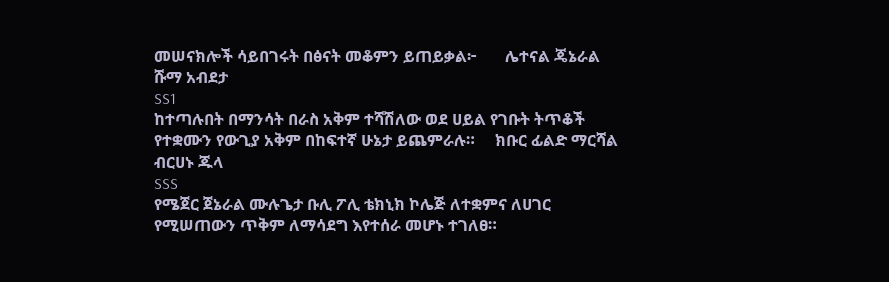መሠናክሎች ሳይበገሩት በፅናት መቆምን ይጠይቃል፦       ሌተናል ጄኔራል ሹማ አብደታ
SS1
ከተጣሉበት በማንሳት በራስ አቅም ተሻሽለው ወደ ሀይል የገቡት ትጥቆች የተቋሙን የውጊያ አቅም በከፍተኛ ሁኔታ ይጨምራሉ።     ክቡር ፊልድ ማርሻል ብርሀኑ ጁላ
SSS
የሜጀር ጀኔራል ሙሉጌታ ቡሊ ፖሊ ቴክኒክ ኮሌጅ ለተቋምና ለሀገር የሚሠጠውን ጥቅም ለማሳደግ እየተሰራ መሆኑ ተገለፀ።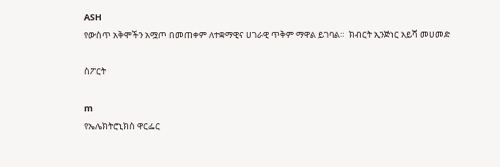ASH
የውስጥ አቅሞችን አሟጦ በመጠቀም ለተቋማዊና ሀገራዊ ጥቅም ማዋል ይገባል።  ክብርት ኢንጅነር አይሻ መሀመድ

ስፖርት

m
የኤሌክትሮኒክስ ዋርፌር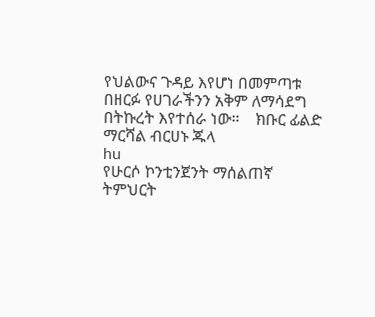የህልውና ጉዳይ እየሆነ በመምጣቱ በዘርፉ የሀገራችንን አቅም ለማሳደግ በትኩረት እየተሰራ ነው።    ክቡር ፊልድ ማርሻል ብርሀኑ ጁላ
hu
የሁርሶ ኮንቲንጀንት ማሰልጠኛ ትምህርት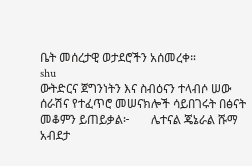ቤት መሰረታዊ ወታደሮችን አሰመረቀ።
shu
ውትድርና ጀግንነትን እና ስብዕናን ተላብሶ ሠው ሰራሽና የተፈጥሮ መሠናክሎች ሳይበገሩት በፅናት መቆምን ይጠይቃል፦       ሌተናል ጄኔራል ሹማ አብደታ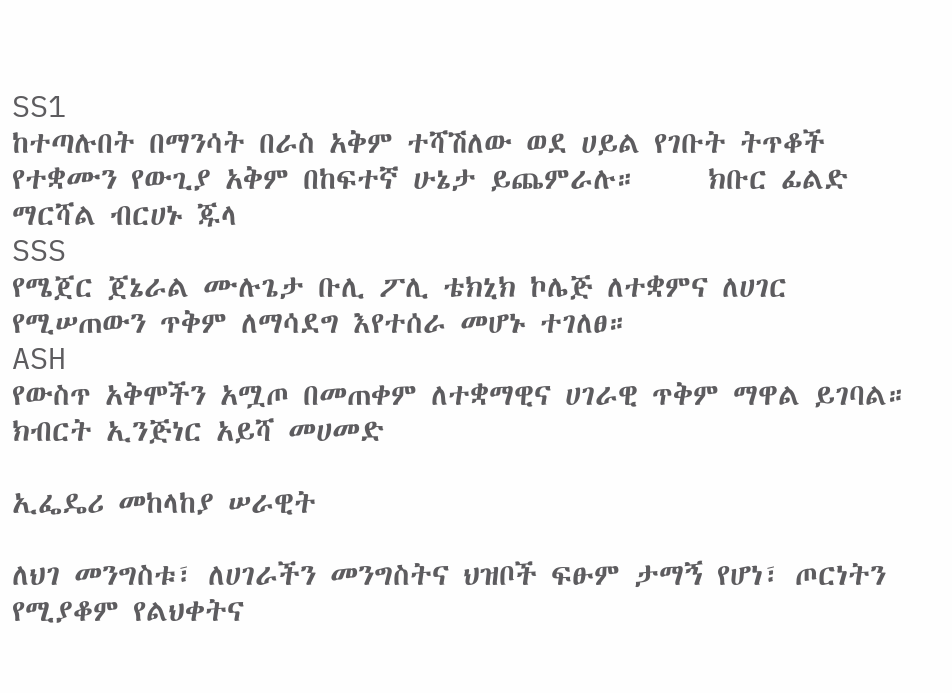SS1
ከተጣሉበት በማንሳት በራስ አቅም ተሻሽለው ወደ ሀይል የገቡት ትጥቆች የተቋሙን የውጊያ አቅም በከፍተኛ ሁኔታ ይጨምራሉ።     ክቡር ፊልድ ማርሻል ብርሀኑ ጁላ
SSS
የሜጀር ጀኔራል ሙሉጌታ ቡሊ ፖሊ ቴክኒክ ኮሌጅ ለተቋምና ለሀገር የሚሠጠውን ጥቅም ለማሳደግ እየተሰራ መሆኑ ተገለፀ።
ASH
የውስጥ አቅሞችን አሟጦ በመጠቀም ለተቋማዊና ሀገራዊ ጥቅም ማዋል ይገባል።  ክብርት ኢንጅነር አይሻ መሀመድ

ኢፌዴሪ መከላከያ ሠራዊት

ለህገ መንግስቱ፣ ለሀገራችን መንግስትና ህዝቦች ፍፁም ታማኝ የሆነ፣ ጦርነትን የሚያቆም የልህቀትና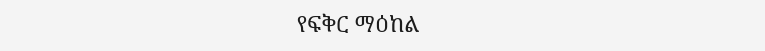የፍቅር ማዕከል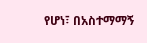የሆነ፣ በአስተማማኝ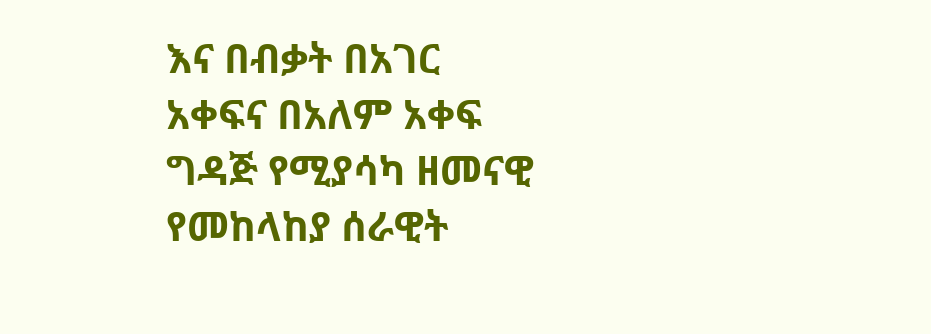እና በብቃት በአገር አቀፍና በአለም አቀፍ ግዳጅ የሚያሳካ ዘመናዊ የመከላከያ ሰራዊት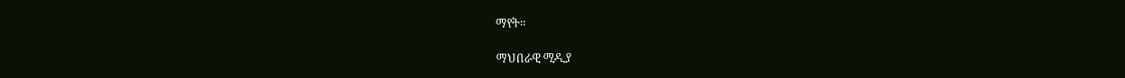ማየት።

ማህበራዊ ሚዲያ